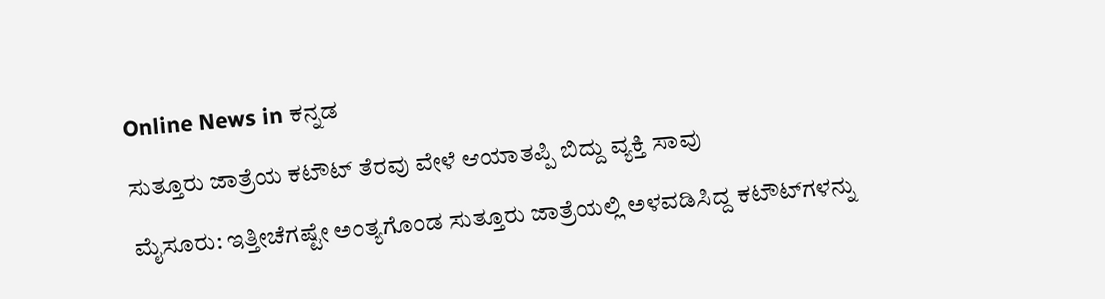Online News in ಕನ್ನಡ

ಸುತ್ತೂರು ಜಾತ್ರೆಯ ಕಟೌಟ್‌ ತೆರವು ವೇಳೆ ಆಯಾತಪ್ಪಿ ಬಿದ್ದು ವ್ಯಕ್ತಿ ಸಾವು

ಮೈಸೂರು: ಇತ್ತೀಚೆಗಷ್ಟೇ ಅಂತ್ಯಗೊಂಡ ಸುತ್ತೂರು ಜಾತ್ರೆಯಲ್ಲಿ ಅಳವಡಿಸಿದ್ದ ಕಟೌಟ್‌ಗಳನ್ನು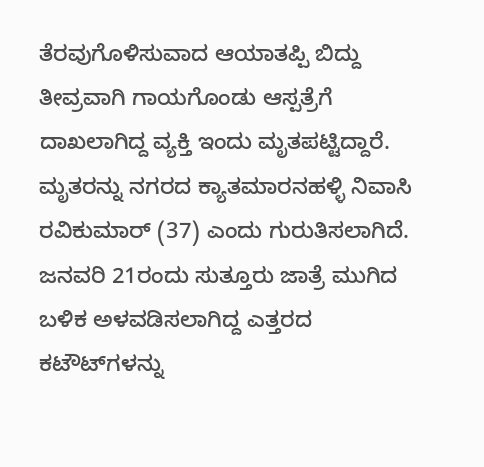ತೆರವುಗೊಳಿಸುವಾದ ಆಯಾತಪ್ಪಿ ಬಿದ್ದು ತೀವ್ರವಾಗಿ ಗಾಯಗೊಂಡು ಆಸ್ಪತ್ರೆಗೆ ದಾಖಲಾಗಿದ್ದ ವ್ಯಕ್ತಿ ಇಂದು ಮೃತಪಟ್ಟಿದ್ದಾರೆ. ಮೃತರನ್ನು ನಗರದ ಕ್ಯಾತಮಾರನಹಳ್ಳಿ ನಿವಾಸಿ ರವಿಕುಮಾರ್‌ (37) ಎಂದು ಗುರುತಿಸಲಾಗಿದೆ.
ಜನವರಿ 21ರಂದು ಸುತ್ತೂರು ಜಾತ್ರೆ ಮುಗಿದ ಬಳಿಕ ಅಳವಡಿಸಲಾಗಿದ್ದ ಎತ್ತರದ ಕಟೌಟ್‌ಗಳನ್ನು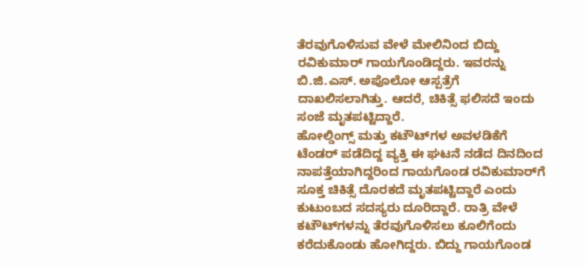ತೆರವುಗೊಳಿಸುವ ವೇಳೆ ಮೇಲಿನಿಂದ ಬಿದ್ದು ರವಿಕುಮಾರ್‌ ಗಾಯಗೊಂಡಿದ್ದರು. ಇವರನ್ನು ಬಿ.ಜಿ.ಎಸ್. ಅಪೊಲೋ ಆಸ್ಪತ್ರೆಗೆ ದಾಖಲಿಸಲಾಗಿತ್ತು. ಆದರೆ, ಚಿಕಿತ್ಸೆ ಫಲಿಸದೆ ಇಂದು ಸಂಜೆ ಮೃತಪಟ್ಟಿದ್ದಾರೆ.
ಹೋಲ್ಡಿಂಗ್ಸ್‌ ಮತ್ತು ಕಟೌಟ್‌ಗಳ ಅವಳಡಿಕೆಗೆ ಟೆಂಡರ್‌ ಪಡೆದಿದ್ದ ವ್ಯಕ್ತಿ ಈ ಘಟನೆ ನಡೆದ ದಿನದಿಂದ ನಾಪತ್ತೆಯಾಗಿದ್ದರಿಂದ ಗಾಯಗೊಂಡ ರವಿಕುಮಾರ್‌ಗೆ ಸೂಕ್ತ ಚಿಕಿತ್ಸೆ ದೊರಕದೆ ಮೃತಪಟ್ಟಿದ್ದಾರೆ ಎಂದು ಕುಟುಂಬದ ಸದಸ್ಯರು ದೂರಿದ್ದಾರೆ. ರಾತ್ರಿ ವೇಳೆ ಕಟೌಟ್‌ಗಳನ್ನು ತೆರವುಗೊಳಿಸಲು ಕೂಲಿಗೆಂದು ಕರೆದುಕೊಂಡು ಹೋಗಿದ್ದರು. ಬಿದ್ದು ಗಾಯಗೊಂಡ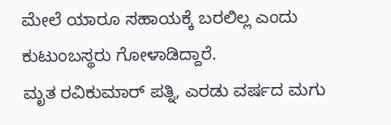ಮೇಲೆ ಯಾರೂ ಸಹಾಯಕ್ಕೆ ಬರಲಿಲ್ಲ ಎಂದು ಕುಟುಂಬಸ್ಥರು ಗೋಳಾಡಿದ್ದಾರೆ.
ಮೃತ ರವಿಕುಮಾರ್‌ ಪತ್ನಿ, ಎರಡು ವರ್ಷದ ಮಗು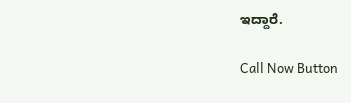ಇದ್ದಾರೆ.

Call Now Button